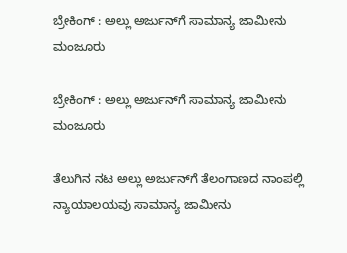ಬ್ರೇಕಿಂಗ್‌ : ಅಲ್ಲು ಅರ್ಜುನ್‌ಗೆ ಸಾಮಾನ್ಯ ಜಾಮೀನು ಮಂಜೂರು

ಬ್ರೇಕಿಂಗ್‌ : ಅಲ್ಲು ಅರ್ಜುನ್‌ಗೆ ಸಾಮಾನ್ಯ ಜಾಮೀನು ಮಂಜೂರು

ತೆಲುಗಿನ ನಟ ಅಲ್ಲು ಅರ್ಜುನ್‌ಗೆ ತೆಲಂಗಾಣದ ನಾಂಪಲ್ಲಿ ನ್ಯಾಯಾಲಯವು ಸಾಮಾನ್ಯ ಜಾಮೀನು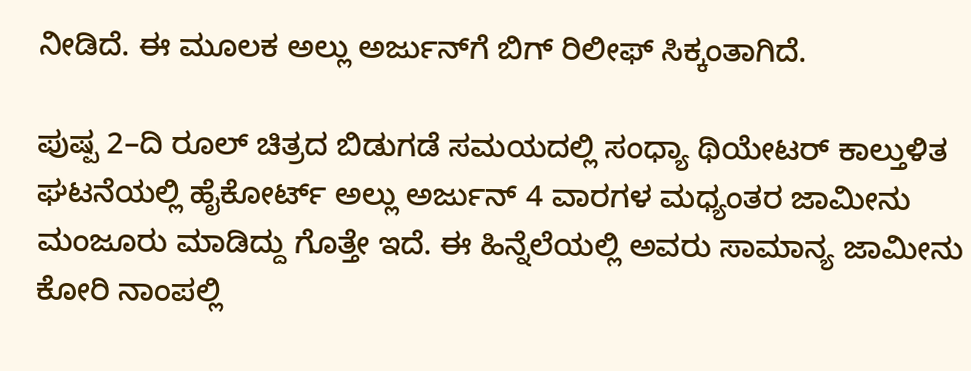ನೀಡಿದೆ. ಈ ಮೂಲಕ ಅಲ್ಲು ಅರ್ಜುನ್‌ಗೆ ಬಿಗ್ ರಿಲೀಫ್‌ ಸಿಕ್ಕಂತಾಗಿದೆ.

ಪುಷ್ಪ 2–ದಿ ರೂಲ್‌ ಚಿತ್ರದ ಬಿಡುಗಡೆ ಸಮಯದಲ್ಲಿ ಸಂಧ್ಯಾ ಥಿಯೇಟರ್ ಕಾಲ್ತುಳಿತ ಘಟನೆಯಲ್ಲಿ ಹೈಕೋರ್ಟ್ ಅಲ್ಲು ಅರ್ಜುನ್ 4 ವಾರಗಳ ಮಧ್ಯಂತರ ಜಾಮೀನು ಮಂಜೂರು ಮಾಡಿದ್ದು ಗೊತ್ತೇ ಇದೆ. ಈ ಹಿನ್ನೆಲೆಯಲ್ಲಿ ಅವರು ಸಾಮಾನ್ಯ ಜಾಮೀನು ಕೋರಿ ನಾಂಪಲ್ಲಿ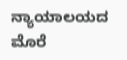ನ್ಯಾಯಾಲಯದ ಮೊರೆ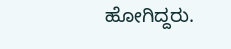ಹೋಗಿದ್ದರು.